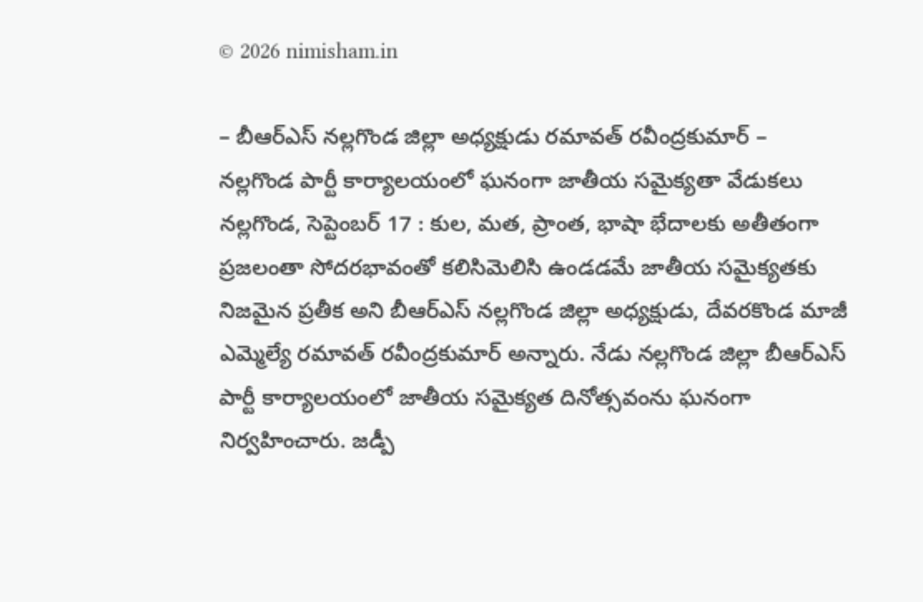© 2026 nimisham.in

– బీఆర్ఎస్ నల్లగొండ జిల్లా అధ్యక్షుడు రమావత్ రవీంద్రకుమార్ – నల్లగొండ పార్టీ కార్యాలయంలో ఘనంగా జాతీయ సమైక్యతా వేడుకలు నల్లగొండ, సెప్టెంబర్ 17 : కుల, మత, ప్రాంత, భాషా భేదాలకు అతీతంగా ప్రజలంతా సోదరభావంతో కలిసిమెలిసి ఉండడమే జాతీయ సమైక్యతకు నిజమైన ప్రతీక అని బీఆర్ఎస్ నల్లగొండ జిల్లా అధ్యక్షుడు, దేవరకొండ మాజీ ఎమ్మెల్యే రమావత్ రవీంద్రకుమార్ అన్నారు. నేడు నల్లగొండ జిల్లా బీఆర్ఎస్ పార్టీ కార్యాలయంలో జాతీయ సమైక్యత దినోత్సవంను ఘనంగా నిర్వహించారు. జడ్పీ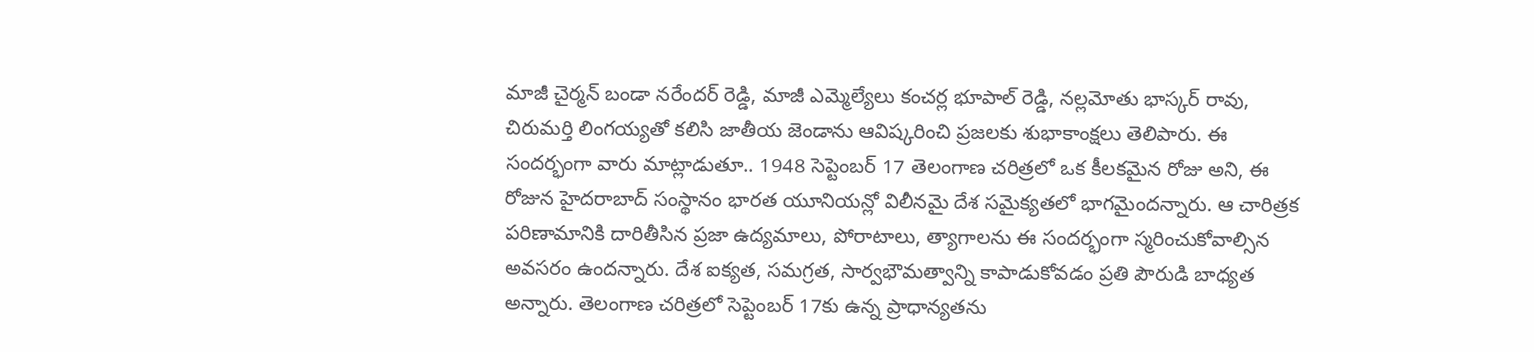మాజీ చైర్మన్ బండా నరేందర్ రెడ్డి, మాజీ ఎమ్మెల్యేలు కంచర్ల భూపాల్ రెడ్డి, నల్లమోతు భాస్కర్ రావు, చిరుమర్తి లింగయ్యతో కలిసి జాతీయ జెండాను ఆవిష్కరించి ప్రజలకు శుభాకాంక్షలు తెలిపారు. ఈ సందర్భంగా వారు మాట్లాడుతూ.. 1948 సెప్టెంబర్ 17 తెలంగాణ చరిత్రలో ఒక కీలకమైన రోజు అని, ఈ రోజున హైదరాబాద్ సంస్థానం భారత యూనియన్లో విలీనమై దేశ సమైక్యతలో భాగమైందన్నారు. ఆ చారిత్రక పరిణామానికి దారితీసిన ప్రజా ఉద్యమాలు, పోరాటాలు, త్యాగాలను ఈ సందర్భంగా స్మరించుకోవాల్సిన అవసరం ఉందన్నారు. దేశ ఐక్యత, సమగ్రత, సార్వభౌమత్వాన్ని కాపాడుకోవడం ప్రతి పౌరుడి బాధ్యత అన్నారు. తెలంగాణ చరిత్రలో సెప్టెంబర్ 17కు ఉన్న ప్రాధాన్యతను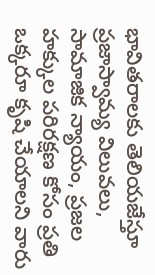భావితరాలకు తెలియజేస్తూ ప్రజాస్వామ్య విలువలు, సామాజిక న్యాయం, ప్రజల హక్కుల పరిరక్షణ కోసం ప్రతి ఒక్కరూ కృషి చేయాలని వారు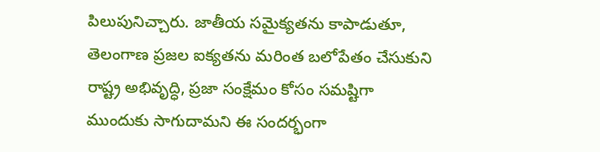పిలుపునిచ్చారు. జాతీయ సమైక్యతను కాపాడుతూ, తెలంగాణ ప్రజల ఐక్యతను మరింత బలోపేతం చేసుకుని రాష్ట్ర అభివృద్ధి, ప్రజా సంక్షేమం కోసం సమష్టిగా ముందుకు సాగుదామని ఈ సందర్భంగా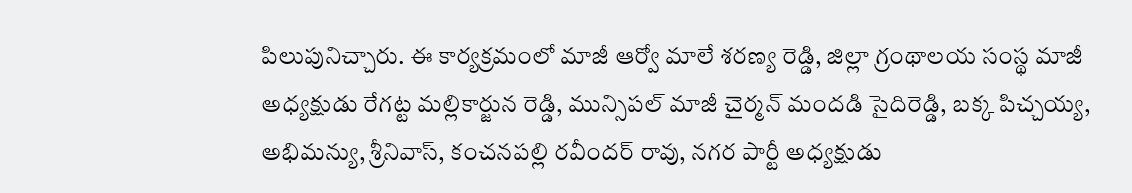పిలుపునిచ్చారు. ఈ కార్యక్రమంలో మాజీ ఆర్వో మాలే శరణ్య రెడ్డి, జిల్లా గ్రంథాలయ సంస్థ మాజీ అధ్యక్షుడు రేగట్ట మల్లికార్జున రెడ్డి, మున్సిపల్ మాజీ చైర్మన్ మందడి సైదిరెడ్డి, బక్క పిచ్చయ్య, అభిమన్యు, శ్రీనివాస్, కంచనపల్లి రవీందర్ రావు, నగర పార్టీ అధ్యక్షుడు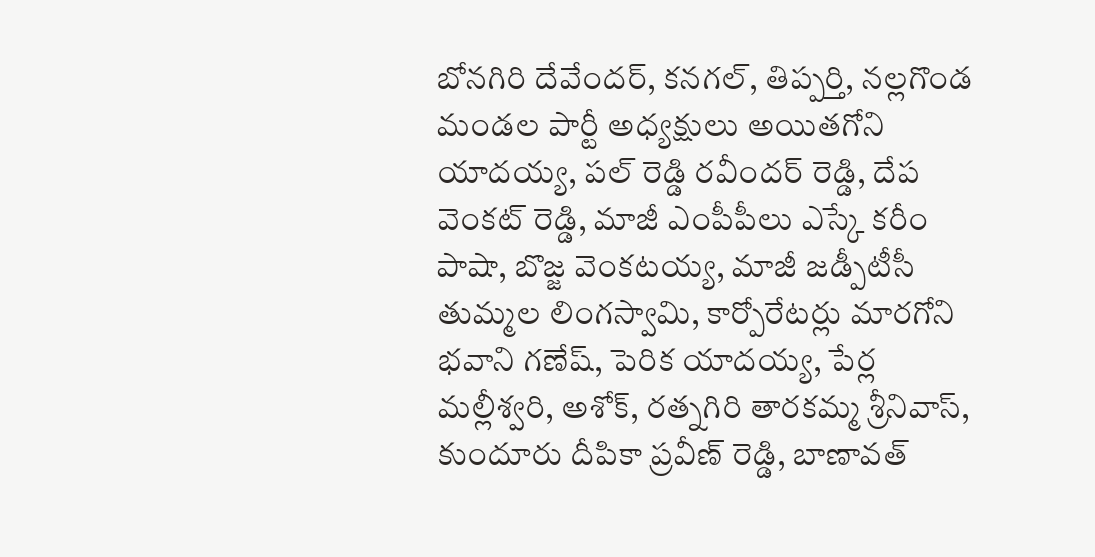బోనగిరి దేవేందర్, కనగల్, తిప్పర్తి, నల్లగొండ మండల పార్టీ అధ్యక్షులు అయితగోని యాదయ్య, పల్ రెడ్డి రవీందర్ రెడ్డి, దేప వెంకట్ రెడ్డి, మాజీ ఎంపీపీలు ఎస్కే కరీం పాషా, బొజ్జ వెంకటయ్య, మాజీ జడ్పీటీసీ తుమ్మల లింగస్వామి, కార్పోరేటర్లు మారగోని భవాని గణేష్, పెరిక యాదయ్య, పేర్ల మల్లీశ్వరి, అశోక్, రత్నగిరి తారకమ్మ శ్రీనివాస్, కుందూరు దీపికా ప్రవీణ్ రెడ్డి, బాణావత్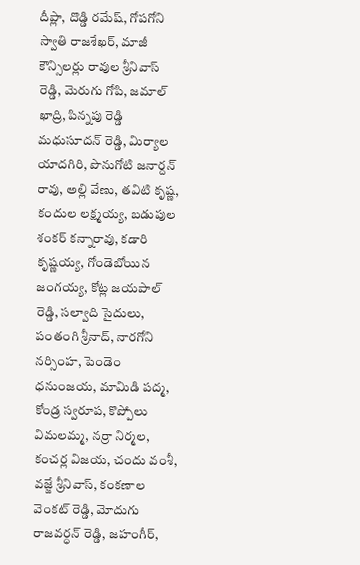దీప్లా, దొడ్డి రమేష్, గోపగోని స్వాతి రాజశేఖర్, మాజీ కౌన్సిలర్లు రావుల శ్రీనివాస్ రెడ్డి, మెరుగు గోపి, జమాల్ ఖాద్రి, పిన్నపు రెడ్డి మధుసూదన్ రెడ్డి, మిర్యాల యాదగిరి, పొనుగోటి జనార్దన్ రావు, అల్లి వేణు, తవిటి కృష్ణ, కందుల లక్ష్మయ్య, బడుపుల శంకర్ కన్నారావు, కడారి కృష్ణయ్య, గోండెబోయిన జంగయ్య, కోట్ల జయపాల్ రెడ్డి, సల్వాది సైదులు, పంతంగి శ్రీనాద్, నారగోని నర్సింహ, పెండెం ధనుంజయ, మామిడి పద్మ, కోండ్ర స్వరూప, కొప్పోలు విమలమ్మ, నర్రా నిర్మల, కంచర్ల విజయ, చందు వంశీ, వజ్జే శ్రీనివాస్, కంకణాల వెంకట్ రెడ్డి, మోదుగు రాజవర్ధన్ రెడ్డి, జహంగీర్,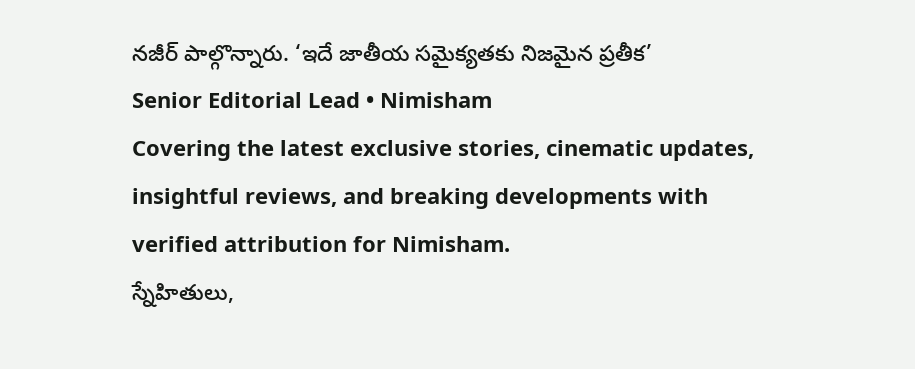నజీర్ పాల్గొన్నారు. ‘ఇదే జాతీయ సమైక్యతకు నిజమైన ప్రతీక’
Senior Editorial Lead • Nimisham
Covering the latest exclusive stories, cinematic updates, insightful reviews, and breaking developments with verified attribution for Nimisham.
స్నేహితులు,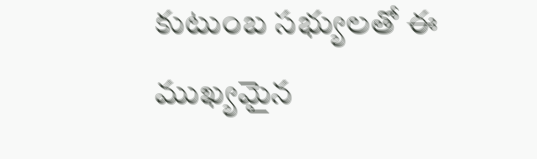కుటుంబ సభ్యులతో ఈ ముఖ్యమైన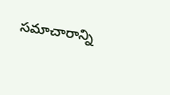సమాచారాన్ని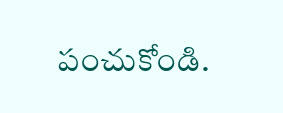పంచుకోండి.